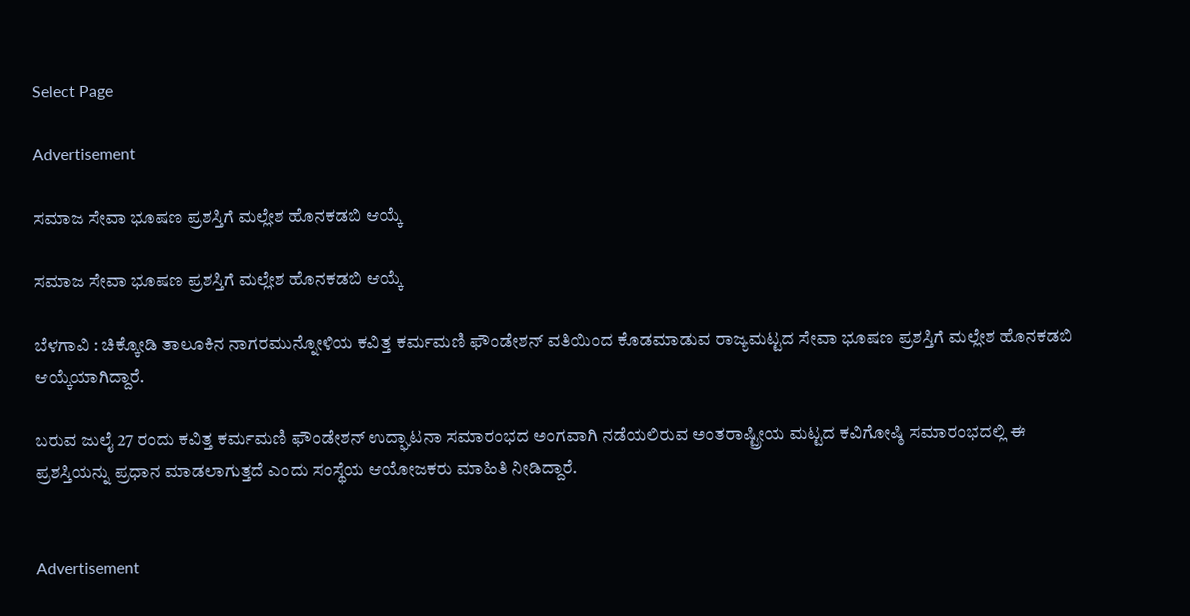Select Page

Advertisement

ಸಮಾಜ ಸೇವಾ ಭೂಷಣ‌ ಪ್ರಶಸ್ತಿಗೆ ಮಲ್ಲೇಶ ಹೊನಕಡಬಿ ಆಯ್ಕೆ

ಸಮಾಜ ಸೇವಾ ಭೂಷಣ‌ ಪ್ರಶಸ್ತಿಗೆ ಮಲ್ಲೇಶ ಹೊನಕಡಬಿ ಆಯ್ಕೆ

ಬೆಳಗಾವಿ : ಚಿಕ್ಕೋಡಿ ತಾಲೂಕಿನ ನಾಗರಮುನ್ನೋಳಿಯ ಕವಿತ್ತ ಕರ್ಮಮಣಿ ಫೌಂಡೇಶನ್ ವತಿಯಿಂದ ಕೊಡಮಾಡುವ ರಾಜ್ಯಮಟ್ಟದ ಸೇವಾ ಭೂಷಣ‌ ಪ್ರಶಸ್ತಿಗೆ ಮಲ್ಲೇಶ ಹೊನಕಡಬಿ ಆಯ್ಕೆಯಾಗಿದ್ದಾರೆ.

ಬರುವ ಜುಲೈ 27 ರಂದು ಕವಿತ್ತ ಕರ್ಮಮಣಿ ಫೌಂಡೇಶನ್ ಉದ್ಘಾಟನಾ ಸಮಾರಂಭದ ಅಂಗವಾಗಿ ನಡೆಯಲಿರುವ ಅಂತರಾಷ್ಟ್ರೀಯ ಮಟ್ಟದ ಕವಿಗೋಷ್ಠಿ ಸಮಾರಂಭದಲ್ಲಿ ಈ ಪ್ರಶಸ್ತಿಯನ್ನು ಪ್ರಧಾನ ಮಾಡಲಾಗುತ್ತದೆ ಎಂದು ಸಂಸ್ಥೆಯ ಆಯೋಜಕರು ಮಾಹಿತಿ ನೀಡಿದ್ದಾರೆ‌.


Advertisement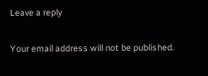Leave a reply

Your email address will not be published.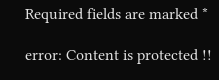Required fields are marked *

error: Content is protected !!